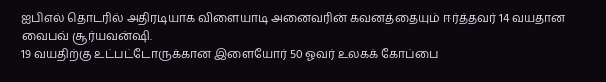ஐபிஎல் தொடரில் அதிரடியாக விளையாடி அனைவரின் கவனத்தையும் ஈர்த்தவர் 14 வயதான வைபவ் சூர்யவன்ஷி.
19 வயதிற்கு உட்பட்டோருக்கான இளையோர் 50 ஓவர் உலகக் கோப்பை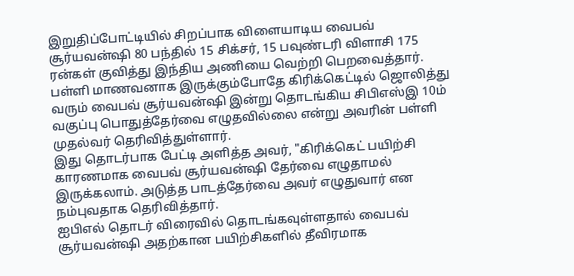இறுதிப்போட்டியில் சிறப்பாக விளையாடிய வைபவ் சூர்யவன்ஷி 80 பந்தில் 15 சிக்சர், 15 பவுண்டரி விளாசி 175 ரன்கள் குவித்து இந்திய அணியை வெற்றி பெறவைத்தார்.
பள்ளி மாணவனாக இருக்கும்போதே கிரிக்கெட்டில் ஜொலித்து வரும் வைபவ் சூர்யவன்ஷி இன்று தொடங்கிய சிபிஎஸ்இ 10ம் வகுப்பு பொதுத்தேர்வை எழுதவில்லை என்று அவரின் பள்ளி முதல்வர் தெரிவித்துள்ளார்.
இது தொடர்பாக பேட்டி அளித்த அவர், "கிரிக்கெட் பயிற்சி காரணமாக வைபவ் சூர்யவன்ஷி தேர்வை எழுதாமல் இருக்கலாம். அடுத்த பாடத்தேர்வை அவர் எழுதுவார் என நம்புவதாக தெரிவித்தார்.
ஐபிஎல் தொடர் விரைவில் தொடங்கவுள்ளதால் வைபவ் சூர்யவன்ஷி அதற்கான பயிற்சிகளில் தீவிரமாக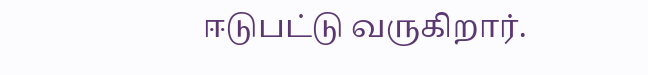ஈடுபட்டு வருகிறார்.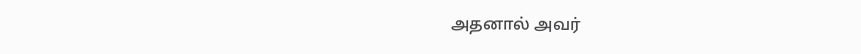அதனால் அவர்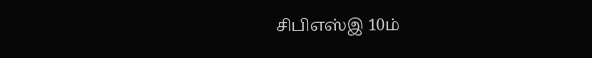சிபிஎஸ்இ 10ம்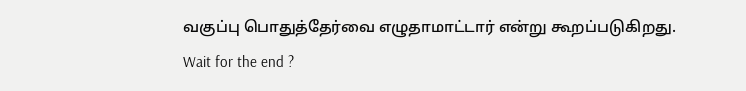வகுப்பு பொதுத்தேர்வை எழுதாமாட்டார் என்று கூறப்படுகிறது.
Wait for the end ?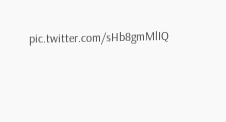pic.twitter.com/sHb8gmMlIQ